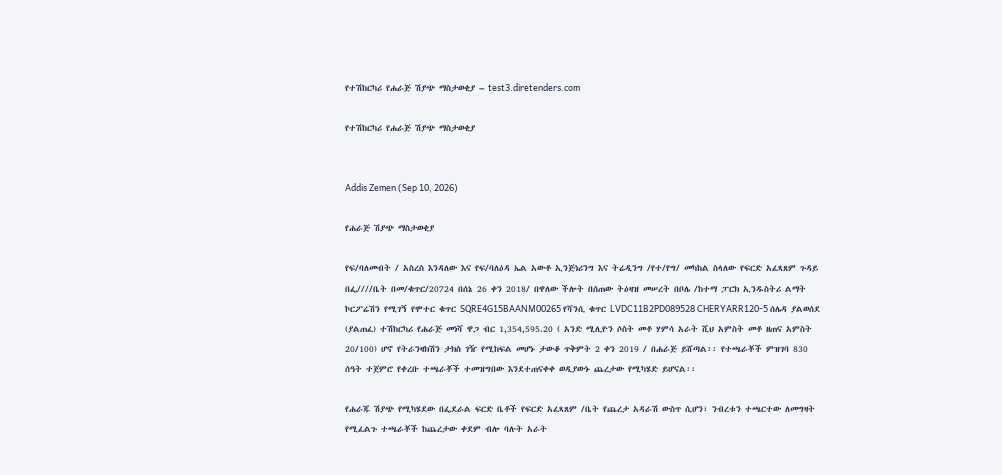የተሽከርካሪ የሐራጅ ሽያጭ ማስታወቂያ – test3.diretenders.com

የተሽከርካሪ የሐራጅ ሽያጭ ማስታወቂያ


Addis Zemen (Sep 10, 2026)

የሐራጅ ሽያጭ ማስታወቂያ

የፍ/ባለመብት / አስረስ እንዳለው እና የፍ/ባለዕዳ ኤል አውቶ ኢንጅነሪንግ እና ትሬዲንግ /የተ/የግ/ መካከል ስላለው የፍርድ አፈጻጸም ጉዳይ በፌ////ቤት በመ/ቁጥር/20724 በሰኔ 26 ቀን 2018/ በዋለው ችሎት በሰጠው ትዕዛዝ መሠረት በቦሌ /ከተማ ፓርክ ኢንዱስትሪ ልማት ኮርፖሬሽን የሚገኝ የሞተር ቁጥር SQRE4G15BAANM00265 የሻንሲ ቁጥር LVDC11B2PD089528 CHERYARR120-5 ሰሌዳ ያልወሰደ (ያልጠፈ) ተሽከርካሪ የሐራጅ መነሻ ዋጋ ብር 1,354,595.20 ( አንድ ሚሊዮን ሶስት መቶ ሃምሳ አራት ሺህ አምስት መቶ ዘጠና አምስት 20/100) ሆኖ የትራንዛክሽን ታክስ ገዥ የሚከፍል መሆኑ ታውቆ ጥቅምት 2 ቀን 2019 / በሐራጅ ይሸጣል፡፡ የተጫራቾች ምዝገባ 830 ሰዓት ተጀምሮ የቀረቡ ተጫራቾች ተመዝግበው እንደተጠናቀቀ ወዲያውኑ ጨረታው የሚካሄድ ይሆናል፡፡

የሐራጁ ሽያጭ የሚካሄደው በፌደራል ፍርድ ቤቶች የፍርድ አፈጻጸም /ቤት የጨረታ አዳራሽ ውስጥ ሲሆን፣ ንብረቱን ተጫርተው ለመግዛት የሚፈልጉ ተጫራቾች ከጨረታው ቀደም ብሎ ባሉት አራት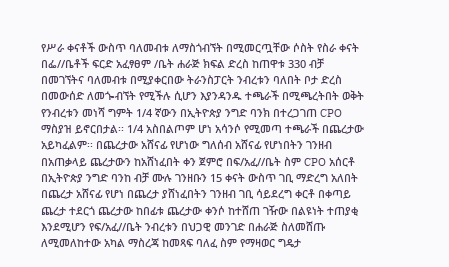የሥራ ቀናቶች ውስጥ ባለመብቱ ለማስጎብኘት በሚመርጧቸው ሶስት የስራ ቀናት በፌ//ቤቶች ፍርድ አፈፃፀም /ቤት ሐራጅ ክፍል ድረስ ከጠዋቱ 330 ብቻ በመገኘትና ባለመብቱ በሚያቀርበው ትራንስፓርት ንብረቱን ባለበት ቦታ ድረስ በመውሰድ ለመጐብኘት የሚችሉ ሲሆን እያንዳንዱ ተጫራች በሚጫረትበት ወቅት የንብረቱን መነሻ ግምት 1/4 ኛውን በኢትዮጵያ ንግድ ባንክ በተረጋገጠ CPO ማስያዝ ይኖርበታል፡፡ 1/4 አስበልጦም ሆነ አሳንሶ የሚመጣ ተጫራች በጨረታው አይካፈልም፡፡ በጨረታው አሸናፊ የሆነው ግለሰብ አሸናፊ የሆነበትን ገንዘብ በአጠቃላይ ጨረታውን ከአሸነፈበት ቀን ጀምሮ በፍ/አፈ//ቤት ስም CPO አሰርቶ በኢትዮጵያ ንግድ ባንከ ብቻ ሙሉ ገንዘቡን 15 ቀናት ውስጥ ገቢ ማድረግ አለበት በጨረታ አሸናፊ የሆነ በጨረታ ያሸነፈበትን ገንዘብ ገቢ ሳይደረግ ቀርቶ በቀጣይ ጨረታ ተደርጎ ጨረታው ከበፊቱ ጨረታው ቀንሶ ከተሸጠ ገዥው በልዩነት ተጠያቂ እንደሚሆን የፍ/አፈ//ቤት ንብረቱን በህጋዊ መንገድ በሐራጅ ስለመሸጡ ለሚመለከተው አካል ማስረጃ ከመጻፍ ባለፈ ስም የማዛወር ግዴታ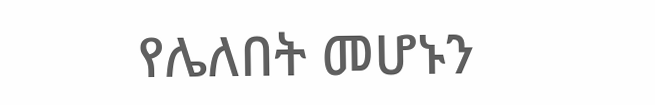የሌለበት መሆኑን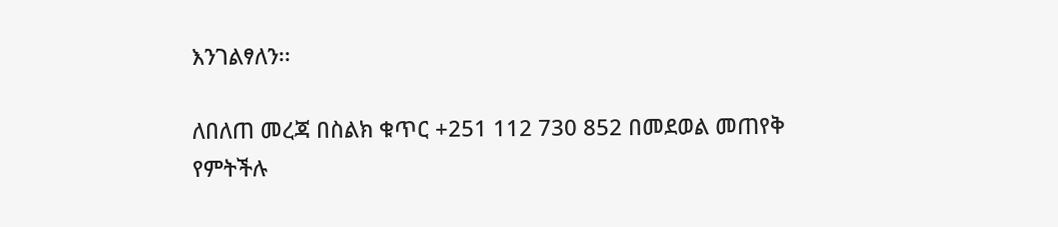እንገልፃለን፡፡

ለበለጠ መረጃ በስልክ ቁጥር +251 112 730 852 በመደወል መጠየቅ የምትችሉ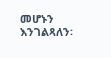መሆኑን እንገልጻለን፡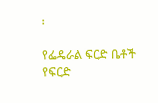፡

የፌዴራል ፍርድ ቤቶች የፍርድ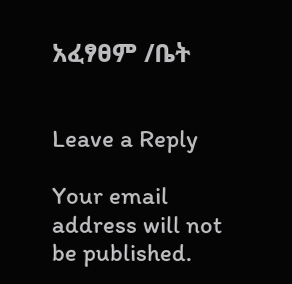አፈፃፀም /ቤት


Leave a Reply

Your email address will not be published.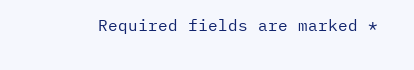Required fields are marked *